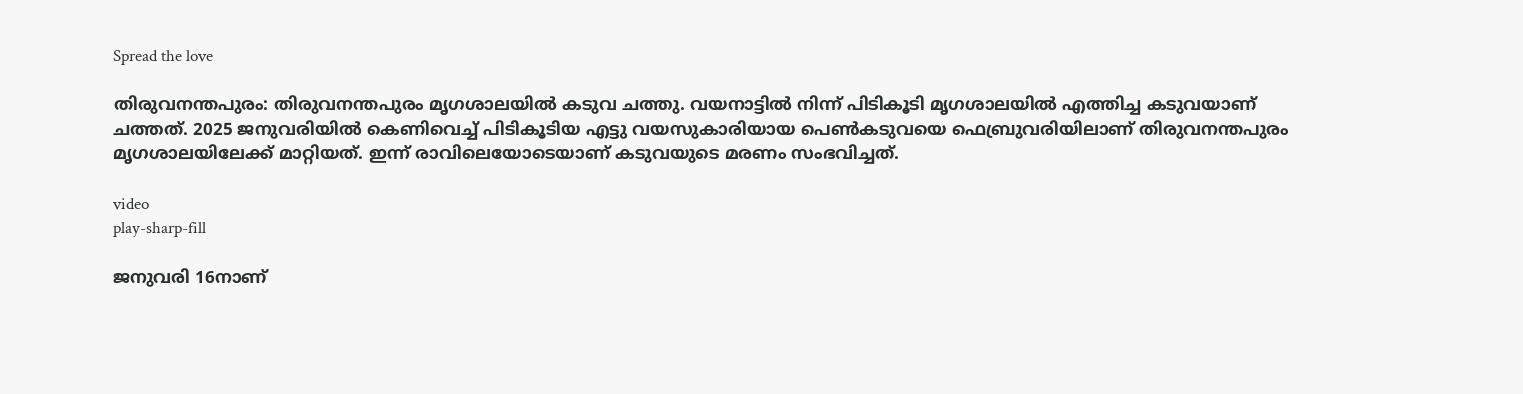Spread the love

തിരുവനന്തപുരം: തിരുവനന്തപുരം മൃഗശാലയില്‍ കടുവ ചത്തു. വയനാട്ടില്‍ നിന്ന് പിടികൂടി മൃഗശാലയില്‍ എത്തിച്ച കടുവയാണ് ചത്തത്. 2025 ജനുവരിയില്‍ കെണിവെച്ച്‌ പിടികൂടിയ എട്ടു വയസുകാരിയായ പെണ്‍കടുവയെ ഫെബ്രുവരിയിലാണ് തിരുവനന്തപുരം മൃഗശാലയിലേക്ക് മാറ്റിയത്. ഇന്ന് രാവിലെയോടെയാണ് കടുവയുടെ മരണം സംഭവിച്ചത്.

video
play-sharp-fill

ജനുവരി 16നാണ്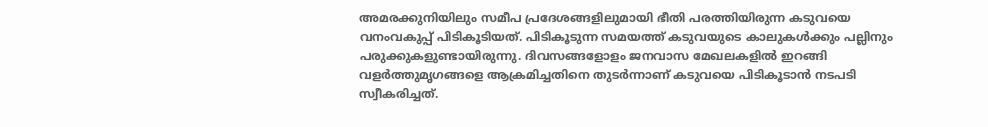അമരക്കുനിയിലും സമീപ പ്രദേശങ്ങളിലുമായി ഭീതി പരത്തിയിരുന്ന കടുവയെ വനംവകുപ്പ് പിടികൂടിയത്. പിടികൂടുന്ന സമയത്ത് കടുവയുടെ കാലുകള്‍ക്കും പല്ലിനും പരുക്കുകളുണ്ടായിരുന്നു. ദിവസങ്ങളോളം ജനവാസ മേഖലകളില്‍ ഇറങ്ങി വളർത്തുമൃഗങ്ങളെ ആക്രമിച്ചതിനെ തുടര്‍ന്നാണ് കടുവയെ പിടികൂടാന്‍ നടപടി സ്വീകരിച്ചത്.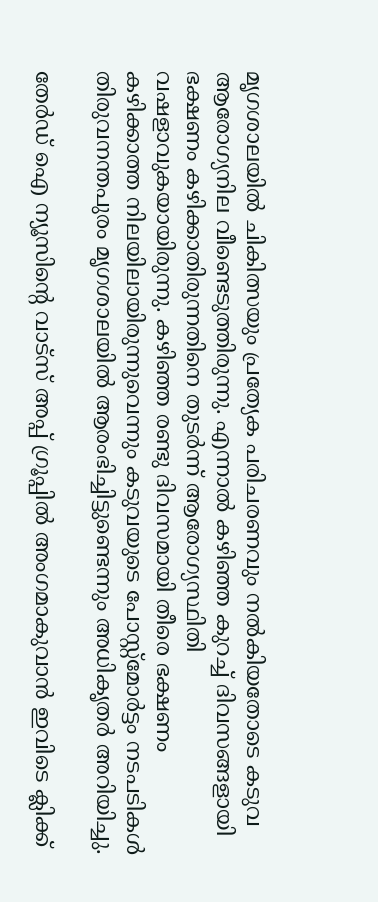മൃഗശാലയില്‍ ചികിത്സയും പ്രത്യേക പരിചരണവും നല്‍കിയതോടെ കടുവ ആരോഗ്യനില വീണ്ടെടുത്തിരുന്നു. എന്നാല്‍ കഴിഞ്ഞ കുറച്ച് ദിവസങ്ങളായി ഭക്ഷണം കഴിക്കാതിരുന്നതിനെ തുടര്‍ന്ന് ആരോഗ്യസ്ഥിതി വഷളാവുകയായിരുന്നു. കഴിഞ്ഞ രണ്ടു ദിവസമായി തീരെ ഭക്ഷണം കഴിക്കാത്ത നിലയിലായിരുന്നുവെന്നും കടുവയുടെ പോസ്റ്റ്മോര്‍ട്ടം നടപടികള്‍ തിരുവനന്തപുരം മൃഗശാലയില്‍ ആരംഭിച്ചിട്ടുണ്ടെന്നും അധികൃതര്‍ അറിയിച്ചു.

തേർഡ് ഐ ന്യൂസിന്റെ വാട്സ് അപ്പ് ഗ്രൂപ്പിൽ അംഗമാകുവാൻ ഇവിടെ ക്ലിക്ക്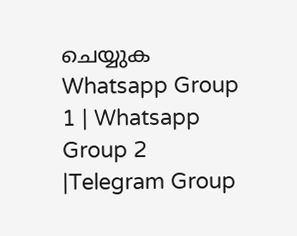ചെയ്യുക
Whatsapp Group 1 | Whatsapp Group 2 |Telegram Group